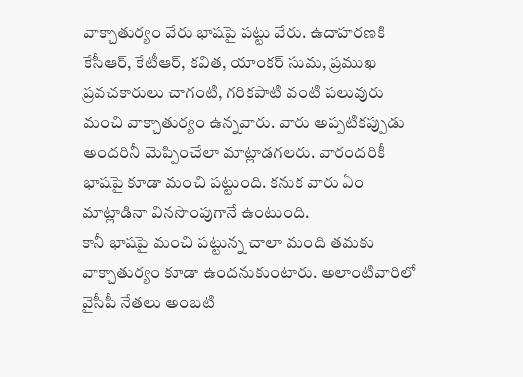వాక్చాతుర్యం వేరు భాషపై పట్టు వేరు. ఉదాహరణకి కేసీఆర్, కేటీఆర్, కవిత, యాంకర్ సుమ, ప్రముఖ ప్రవచకారులు చాగంటి, గరికపాటి వంటి పలువురు మంచి వాక్చాతుర్యం ఉన్నవారు. వారు అప్పటికప్పుడు అందరినీ మెప్పించేలా మాట్లాడగలరు. వారందరికీ భాషపై కూడా మంచి పట్టుంది. కనుక వారు ఏం మాట్లాడినా వినసొంపుగానే ఉంటుంది.
కానీ భాషపై మంచి పట్టున్న చాలా మంది తమకు వాక్చాతుర్యం కూడా ఉందనుకుంటారు. అలాంటివారిలో వైసీపీ నేతలు అంబటి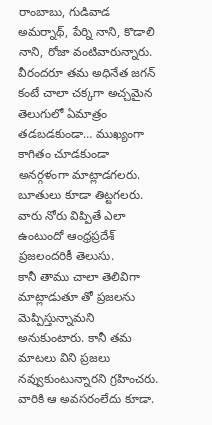రాంబాబు, గుడివాడ అమర్నాథ్, పేర్ని నాని, కొడాలి నాని, రోజా వంటివారున్నారు.
వీరందరూ తమ అధినేత జగన్ కంటే చాలా చక్కగా అచ్చమైన తెలుగులో ఏమాత్రం తడబడకుండా… ముఖ్యంగా కాగితం చూడకుండా అనర్గళంగా మాట్లాడగలరు. బూతులు కూడా తిట్టగలరు. వారు నోరు విప్పితే ఎలా ఉంటుందో ఆంధ్రప్రదేశ్ ప్రజలందరికీ తెలుసు.
కానీ తాము చాలా తెలివిగా మాట్లాడుతూ తో ప్రజలను మెప్పిస్తున్నామని అనుకుంటారు. కానీ తమ మాటలు విని ప్రజలు నవ్వుకుంటున్నారని గ్రహించరు. వారికి ఆ అవసరంలేదు కూడా.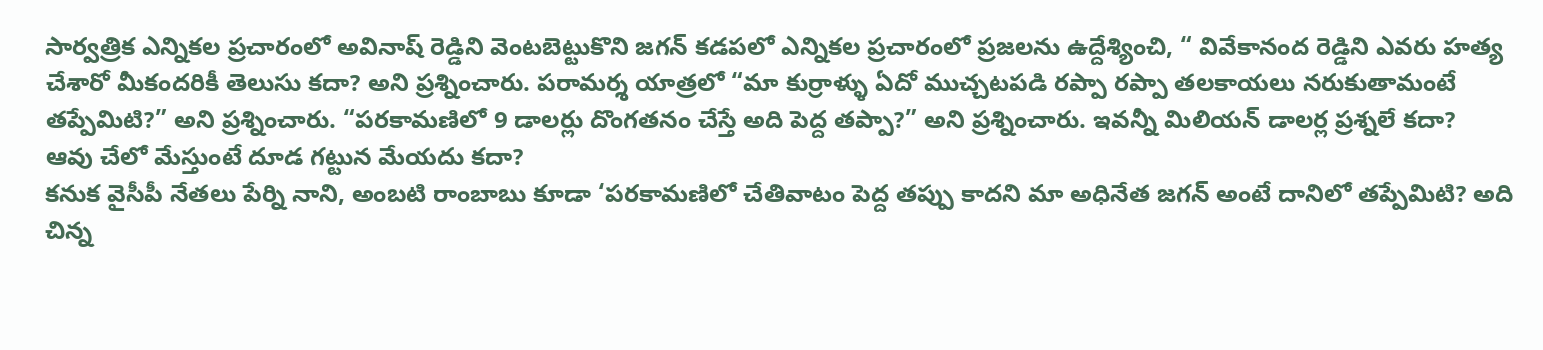సార్వత్రిక ఎన్నికల ప్రచారంలో అవినాష్ రెడ్డిని వెంటబెట్టుకొని జగన్ కడపలో ఎన్నికల ప్రచారంలో ప్రజలను ఉద్దేశ్యించి, “ వివేకానంద రెడ్డిని ఎవరు హత్య చేశారో మీకందరికీ తెలుసు కదా? అని ప్రశ్నించారు. పరామర్శ యాత్రలో “మా కుర్రాళ్ళు ఏదో ముచ్చటపడి రప్పా రప్పా తలకాయలు నరుకుతామంటే తప్పేమిటి?” అని ప్రశ్నించారు. “పరకామణిలో 9 డాలర్లు దొంగతనం చేస్తే అది పెద్ద తప్పా?” అని ప్రశ్నించారు. ఇవన్నీ మిలియన్ డాలర్ల ప్రశ్నలే కదా?
ఆవు చేలో మేస్తుంటే దూడ గట్టున మేయదు కదా?
కనుక వైసీపీ నేతలు పేర్ని నాని, అంబటి రాంబాబు కూడా ‘పరకామణిలో చేతివాటం పెద్ద తప్పు కాదని మా అధినేత జగన్ అంటే దానిలో తప్పేమిటి? అది చిన్న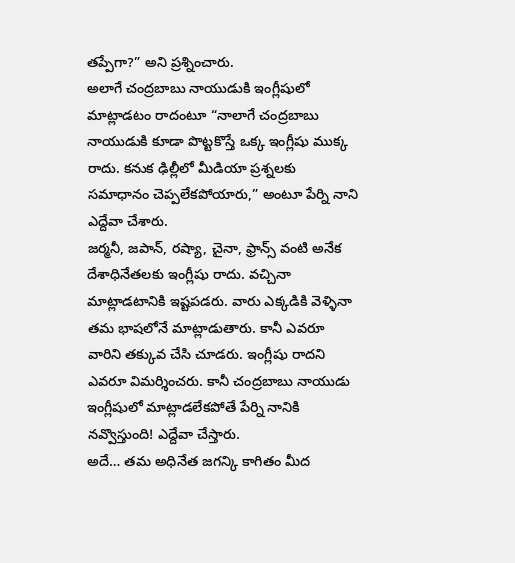తప్పేగా?” అని ప్రశ్నించారు.
అలాగే చంద్రబాబు నాయుడుకి ఇంగ్లీషులో మాట్లాడటం రాదంటూ “నాలాగే చంద్రబాబు నాయుడుకి కూడా పొట్టకొస్తే ఒక్క ఇంగ్లీషు ముక్క రాదు. కనుక ఢిల్లీలో మీడియా ప్రశ్నలకు సమాధానం చెప్పలేకపోయారు,” అంటూ పేర్ని నాని ఎద్దేవా చేశారు.
జర్మనీ, జపాన్, రష్యా, చైనా, ఫ్రాన్స్ వంటి అనేక దేశాధినేతలకు ఇంగ్లీషు రాదు. వచ్చినా మాట్లాడటానికి ఇష్టపడరు. వారు ఎక్కడికి వెళ్ళినా తమ భాషలోనే మాట్లాడుతారు. కానీ ఎవరూ వారిని తక్కువ చేసి చూడరు. ఇంగ్లీషు రాదని ఎవరూ విమర్శించరు. కానీ చంద్రబాబు నాయుడు ఇంగ్లీషులో మాట్లాడలేకపోతే పేర్ని నానికి నవ్వొస్తుంది! ఎద్దేవా చేస్తారు.
అదే… తమ అధినేత జగన్కి కాగితం మీద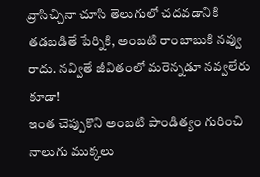వ్రాసిచ్చినా చూసి తెలుగులో చదవడానికి తడబడితే పేర్నికి, అంబటి రాంబాబుకి నవ్వు రాదు. నవ్వితే జీవితంలో మరెన్నడూ నవ్వలేరు కూడా!
ఇంత చెప్పుకొని అంబటి పాండిత్యం గురించి నాలుగు ముక్కలు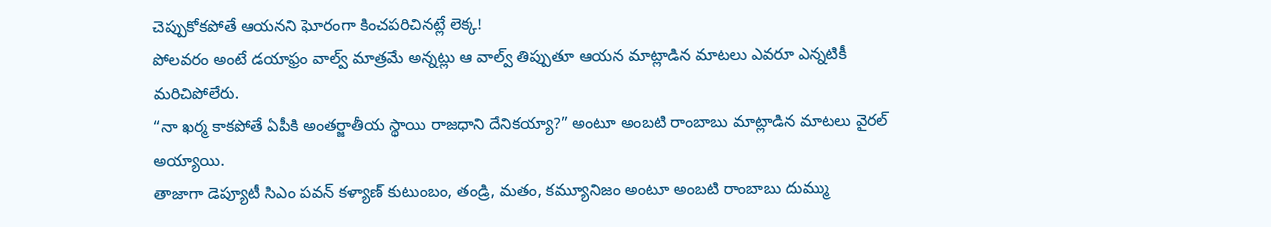చెప్పుకోకపోతే ఆయనని ఘోరంగా కించపరిచినట్లే లెక్క!
పోలవరం అంటే డయాఫ్రం వాల్వ్ మాత్రమే అన్నట్లు ఆ వాల్వ్ తిప్పుతూ ఆయన మాట్లాడిన మాటలు ఎవరూ ఎన్నటికీ మరిచిపోలేరు.
“నా ఖర్మ కాకపోతే ఏపీకి అంతర్జాతీయ స్థాయి రాజధాని దేనికయ్యా?” అంటూ అంబటి రాంబాబు మాట్లాడిన మాటలు వైరల్ అయ్యాయి.
తాజాగా డెప్యూటీ సిఎం పవన్ కళ్యాణ్ కుటుంబం, తండ్రి, మతం, కమ్యూనిజం అంటూ అంబటి రాంబాబు దుమ్ము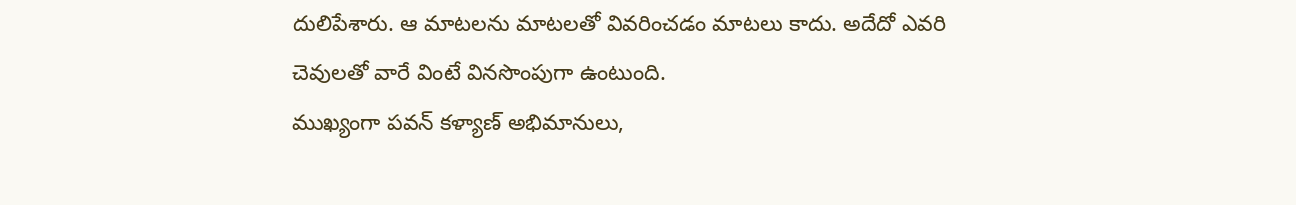దులిపేశారు. ఆ మాటలను మాటలతో వివరించడం మాటలు కాదు. అదేదో ఎవరి చెవులతో వారే వింటే వినసొంపుగా ఉంటుంది.
ముఖ్యంగా పవన్ కళ్యాణ్ అభిమానులు,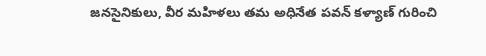జనసైనికులు, వీర మహిళలు తమ అధినేత పవన్ కళ్యాణ్ గురించి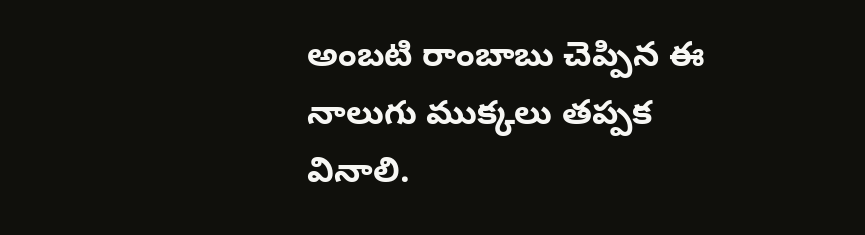అంబటి రాంబాబు చెప్పిన ఈ నాలుగు ముక్కలు తప్పక వినాలి.